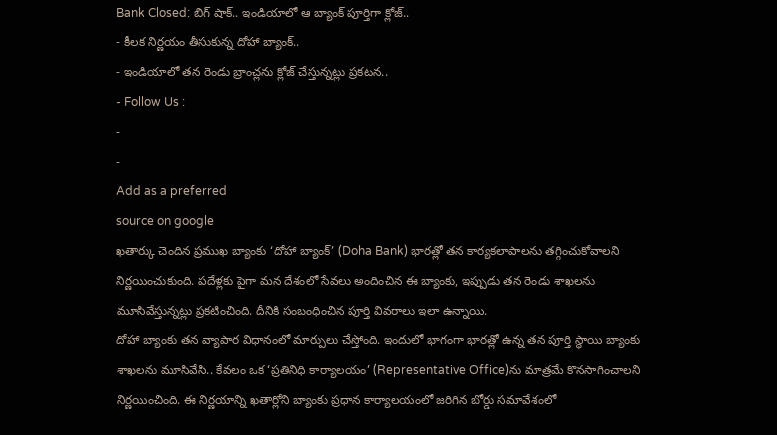Bank Closed: బిగ్ షాక్.. ఇండియాలో ఆ బ్యాంక్ పూర్తిగా క్లోజ్..
- కీలక నిర్ణయం తీసుకున్న దోహా బ్యాంక్..
- ఇండియాలో తన రెండు బ్రాంచ్లను క్లోజ్ చేస్తున్నట్లు ప్రకటన..
- Follow Us :
-
-
Add as a preferred
source on google
ఖతార్కు చెందిన ప్రముఖ బ్యాంకు ‘దోహా బ్యాంక్’ (Doha Bank) భారత్లో తన కార్యకలాపాలను తగ్గించుకోవాలని నిర్ణయించుకుంది. పదేళ్లకు పైగా మన దేశంలో సేవలు అందించిన ఈ బ్యాంకు, ఇప్పుడు తన రెండు శాఖలను మూసివేస్తున్నట్లు ప్రకటించింది. దీనికి సంబంధించిన పూర్తి వివరాలు ఇలా ఉన్నాయి.
దోహా బ్యాంకు తన వ్యాపార విధానంలో మార్పులు చేస్తోంది. ఇందులో భాగంగా భారత్లో ఉన్న తన పూర్తి స్థాయి బ్యాంకు శాఖలను మూసివేసి.. కేవలం ఒక ‘ప్రతినిధి కార్యాలయం’ (Representative Office)ను మాత్రమే కొనసాగించాలని నిర్ణయించింది. ఈ నిర్ణయాన్ని ఖతార్లోని బ్యాంకు ప్రధాన కార్యాలయంలో జరిగిన బోర్డు సమావేశంలో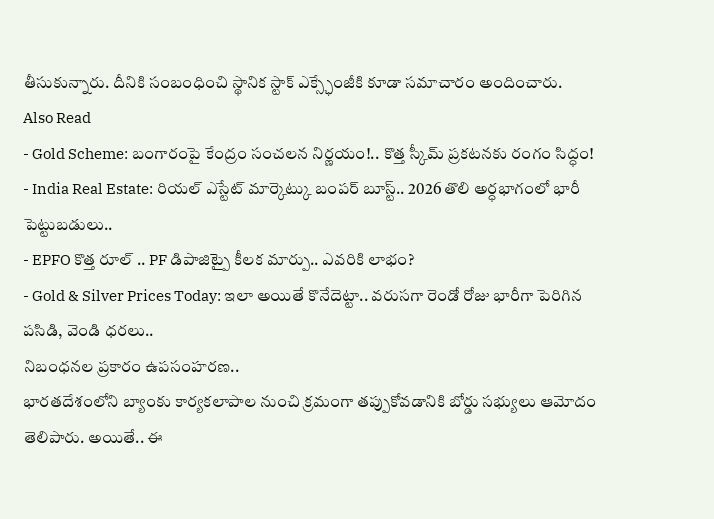తీసుకున్నారు. దీనికి సంబంధించి స్థానిక స్టాక్ ఎక్స్ఛేంజీకి కూడా సమాచారం అందించారు.
Also Read
- Gold Scheme: బంగారంపై కేంద్రం సంచలన నిర్ణయం!.. కొత్త స్కీమ్ ప్రకటనకు రంగం సిద్ధం!
- India Real Estate: రియల్ ఎస్టేట్ మార్కెట్కు బంపర్ బూస్ట్.. 2026 తొలి అర్ధభాగంలో భారీ పెట్టుబడులు..
- EPFO కొత్త రూల్ .. PF డిపాజిట్పై కీలక మార్పు.. ఎవరికి లాభం?
- Gold & Silver Prices Today: ఇలా అయితే కొనేదెట్టా.. వరుసగా రెండో రోజు భారీగా పెరిగిన పసిడి, వెండి ధరలు..
నిబంధనల ప్రకారం ఉపసంహరణ..
భారతదేశంలోని బ్యాంకు కార్యకలాపాల నుంచి క్రమంగా తప్పుకోవడానికి బోర్డు సభ్యులు ఆమోదం తెలిపారు. అయితే.. ఈ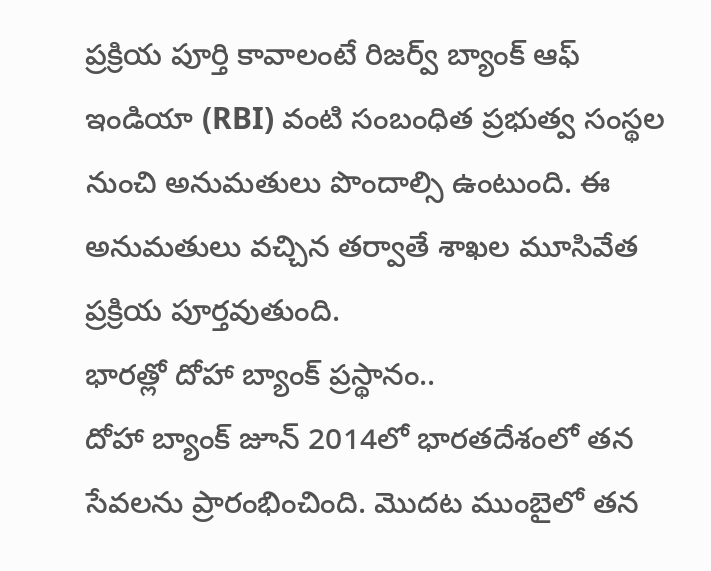ప్రక్రియ పూర్తి కావాలంటే రిజర్వ్ బ్యాంక్ ఆఫ్ ఇండియా (RBI) వంటి సంబంధిత ప్రభుత్వ సంస్థల నుంచి అనుమతులు పొందాల్సి ఉంటుంది. ఈ అనుమతులు వచ్చిన తర్వాతే శాఖల మూసివేత ప్రక్రియ పూర్తవుతుంది.
భారత్లో దోహా బ్యాంక్ ప్రస్థానం..
దోహా బ్యాంక్ జూన్ 2014లో భారతదేశంలో తన సేవలను ప్రారంభించింది. మొదట ముంబైలో తన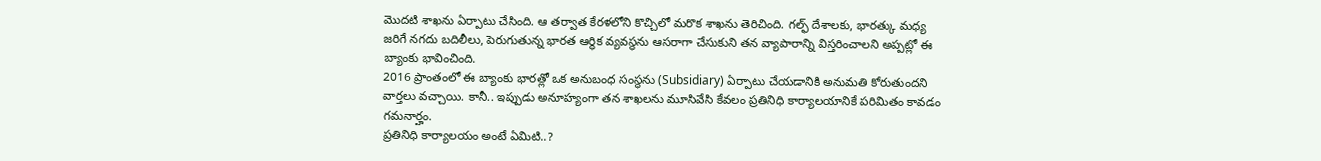మొదటి శాఖను ఏర్పాటు చేసింది. ఆ తర్వాత కేరళలోని కొచ్చిలో మరొక శాఖను తెరిచింది. గల్ఫ్ దేశాలకు, భారత్కు మధ్య జరిగే నగదు బదిలీలు, పెరుగుతున్న భారత ఆర్థిక వ్యవస్థను ఆసరాగా చేసుకుని తన వ్యాపారాన్ని విస్తరించాలని అప్పట్లో ఈ బ్యాంకు భావించింది.
2016 ప్రాంతంలో ఈ బ్యాంకు భారత్లో ఒక అనుబంధ సంస్థను (Subsidiary) ఏర్పాటు చేయడానికి అనుమతి కోరుతుందని వార్తలు వచ్చాయి. కానీ.. ఇప్పుడు అనూహ్యంగా తన శాఖలను మూసివేసి కేవలం ప్రతినిధి కార్యాలయానికే పరిమితం కావడం గమనార్హం.
ప్రతినిధి కార్యాలయం అంటే ఏమిటి..?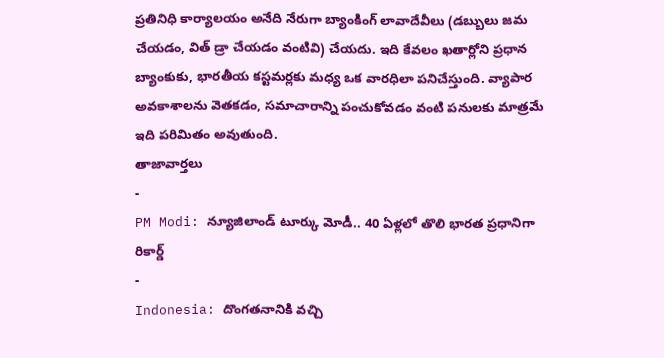ప్రతినిధి కార్యాలయం అనేది నేరుగా బ్యాంకింగ్ లావాదేవీలు (డబ్బులు జమ చేయడం, విత్ డ్రా చేయడం వంటివి) చేయదు. ఇది కేవలం ఖతార్లోని ప్రధాన బ్యాంకుకు, భారతీయ కస్టమర్లకు మధ్య ఒక వారధిలా పనిచేస్తుంది. వ్యాపార అవకాశాలను వెతకడం, సమాచారాన్ని పంచుకోవడం వంటి పనులకు మాత్రమే ఇది పరిమితం అవుతుంది.
తాజావార్తలు
-
PM Modi: న్యూజిలాండ్ టూర్కు మోడీ.. 40 ఏళ్లలో తొలి భారత ప్రధానిగా రికార్డ్
-
Indonesia: దొంగతనానికి వచ్చి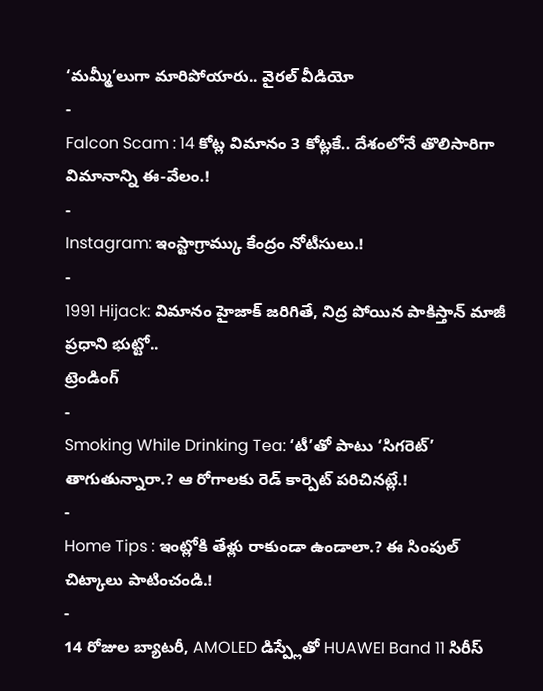‘మమ్మీ’లుగా మారిపోయారు.. వైరల్ వీడియో
-
Falcon Scam : 14 కోట్ల విమానం 3 కోట్లకే.. దేశంలోనే తొలిసారిగా విమానాన్ని ఈ-వేలం.!
-
Instagram: ఇంస్టాగ్రామ్కు కేంద్రం నోటీసులు.!
-
1991 Hijack: విమానం హైజాక్ జరిగితే, నిద్ర పోయిన పాకిస్తాన్ మాజీ ప్రధాని భుట్టో..
ట్రెండింగ్
-
Smoking While Drinking Tea: ‘టీ’తో పాటు ‘సిగరెట్’ తాగుతున్నారా.? ఆ రోగాలకు రెడ్ కార్పెట్ పరిచినట్లే.!
-
Home Tips : ఇంట్లోకి తేళ్లు రాకుండా ఉండాలా.? ఈ సింపుల్ చిట్కాలు పాటించండి.!
-
14 రోజుల బ్యాటరీ, AMOLED డిస్ప్లేతో HUAWEI Band 11 సిరీస్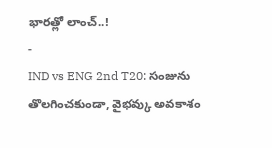భారత్లో లాంచ్..!
-
IND vs ENG 2nd T20: సంజును తొలగించకుండా, వైభవ్కు అవకాశం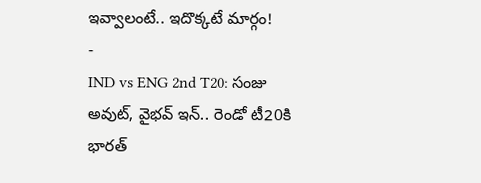ఇవ్వాలంటే.. ఇదొక్కటే మార్గం!
-
IND vs ENG 2nd T20: సంజు అవుట్, వైభవ్ ఇన్.. రెండో టీ20కి భారత్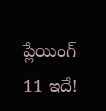ప్లేయింగ్ 11 ఇదే!